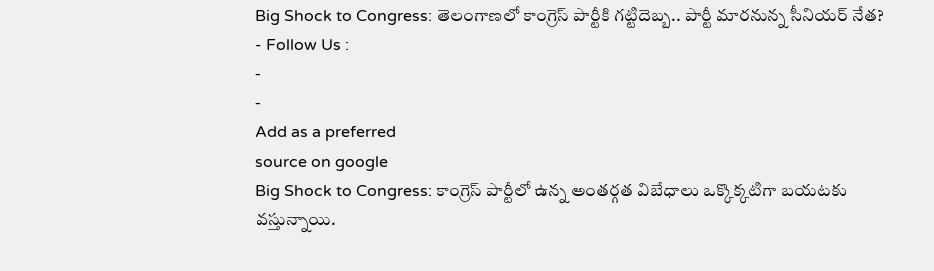Big Shock to Congress: తెలంగాణలో కాంగ్రెస్ పార్టీకి గట్టిదెబ్బ.. పార్టీ మారనున్న సీనియర్ నేత?
- Follow Us :
-
-
Add as a preferred
source on google
Big Shock to Congress: కాంగ్రెస్ పార్టీలో ఉన్న అంతర్గత విబేధాలు ఒక్కొక్కటిగా బయటకు వస్తున్నాయి.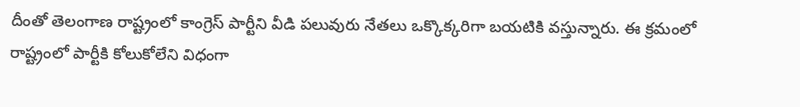దీంతో తెలంగాణ రాష్ట్రంలో కాంగ్రెస్ పార్టీని వీడి పలువురు నేతలు ఒక్కొక్కరిగా బయటికి వస్తున్నారు. ఈ క్రమంలో రాష్ట్రంలో పార్టీకి కోలుకోలేని విధంగా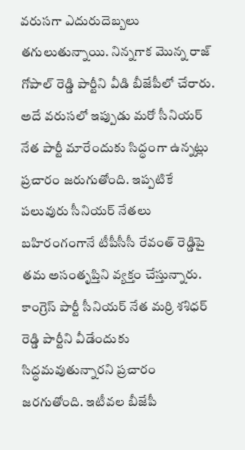వరుసగా ఎదురుదెబ్బలు తగులుతున్నాయి. నిన్నగాక మొన్న రాజ్ గోపాల్ రెడ్డి పార్టీని వీడి బీజేపీలో చేరారు. అదే వరుసలో ఇప్పుడు మరో సీనియర్ నేత పార్టీ మారేందుకు సిద్ధంగా ఉన్నట్లు ప్రచారం జరుగుతోంది. ఇప్పటికే పలువురు సీనియర్ నేతలు బహిరంగంగానే టీపీసీసీ రేవంత్ రెడ్డిపై తమ అసంతృప్తిని వ్యక్తం చేస్తున్నారు.
కాంగ్రెస్ పార్టీ సీనియర్ నేత మర్రి శశిధర్ రెడ్డి పార్టీని వీడేందుకు సిద్ధమవుతున్నారని ప్రచారం జరగుతోంది. ఇటీవల బీజేపీ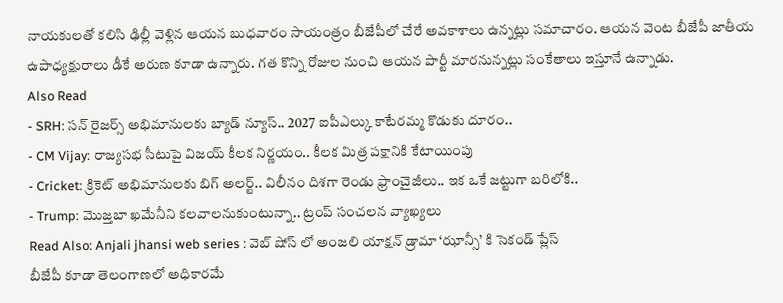నాయకులతో కలిసి ఢిల్లీ వెళ్లిన ఆయన బుధవారం సాయంత్రం బీజేపీలో చేరే అవకాశాలు ఉన్నట్లు సమాచారం. ఆయన వెంట బీజేపీ జాతీయ ఉపాధ్యక్షురాలు డీకే అరుణ కూడా ఉన్నారు. గత కొన్ని రోజుల నుంచి ఆయన పార్టీ మారనున్నట్లు సంకేతాలు ఇస్తూనే ఉన్నాడు.
Also Read
- SRH: సన్ రైజర్స్ అభిమానులకు బ్యాడ్ న్యూస్.. 2027 ఐపీఎల్కు కాటేరమ్మ కొడుకు దూరం..
- CM Vijay: రాజ్యసభ సీటుపై విజయ్ కీలక నిర్ణయం.. కీలక మిత్ర పక్షానికి కేటాయింపు
- Cricket: క్రికెట్ అభిమానులకు బిగ్ అలర్ట్.. విలీనం దిశగా రెండు ఫ్రాంచైజీలు.. ఇక ఒకే జట్టుగా బరిలోకి..
- Trump: మొజ్తబా ఖమేనీని కలవాలనుకుంటున్నా.. ట్రంప్ సంచలన వ్యాఖ్యలు
Read Also: Anjali jhansi web series : వెబ్ షోస్ లో అంజలి యాక్షన్ డ్రామా ‘ఝాన్సీ’ కి సెకండ్ ప్లేస్
బీజేపీ కూడా తెలంగాణలో అధికారమే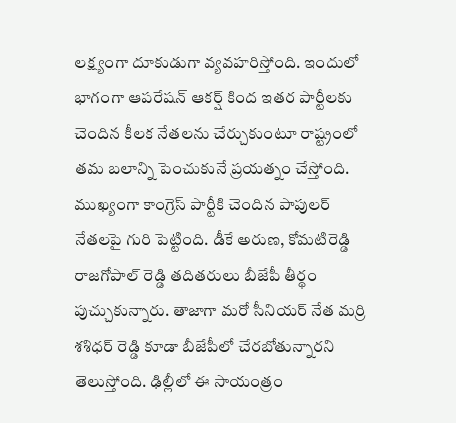లక్ష్యంగా దూకుడుగా వ్యవహరిస్తోంది. ఇందులో భాగంగా ఆపరేషన్ ఆకర్ష్ కింద ఇతర పార్టీలకు చెందిన కీలక నేతలను చేర్చుకుంటూ రాష్ట్రంలో తమ బలాన్ని పెంచుకునే ప్రయత్నం చేస్తోంది. ముఖ్యంగా కాంగ్రెస్ పార్టీకి చెందిన పాపులర్ నేతలపై గురి పెట్టింది. డీకే అరుణ, కోమటిరెడ్డి రాజగోపాల్ రెడ్డి తదితరులు బీజేపీ తీర్థం పుచ్చుకున్నారు. తాజాగా మరో సీనియర్ నేత మర్రి శశిధర్ రెడ్డి కూడా బీజేపీలో చేరబోతున్నారని తెలుస్తోంది. ఢిల్లీలో ఈ సాయంత్రం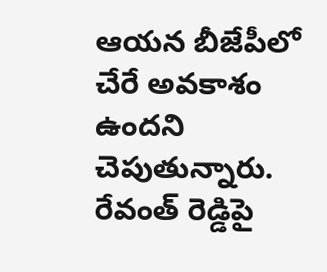ఆయన బీజేపీలో చేరే అవకాశం ఉందని చెపుతున్నారు. రేవంత్ రెడ్డిపై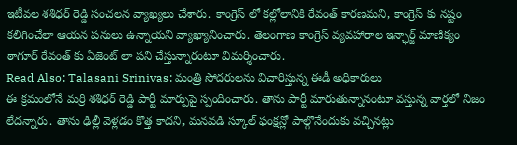ఇటీవల శశిధర్ రెడ్డి సంచలన వ్యాఖ్యలు చేశారు. కాంగ్రెస్ లో కల్లోలానికి రేవంత్ కారణమని, కాంగ్రెస్ కు నష్టం కలిగించేలా ఆయన పనులు ఉన్నాయని వ్యాఖ్యానించారు. తెలంగాణ కాంగ్రెస్ వ్యవహారాల ఇన్ఛార్జ్ మాణిక్యం ఠాగూర్ రేవంత్ కు ఏజెంట్ లా పని చేస్తున్నారంటూ విమర్శించారు.
Read Also: Talasani Srinivas: మంత్రి సోదరులను విచారిస్తున్న ఈడీ అధికారులు
ఈ క్రమంలోనే మర్రి శశిధర్ రెడ్డి పార్టీ మార్పుపై స్పందించారు. తాను పార్టీ మారుతున్నానంటూ వస్తున్న వార్తలో నిజం లేదన్నారు. తాను ఢిల్లీ వెళ్లడం కొత్త కాదని, మనవడి స్కూల్ ఫంక్షన్లో పాల్గొనేందుకు వచ్చినట్లు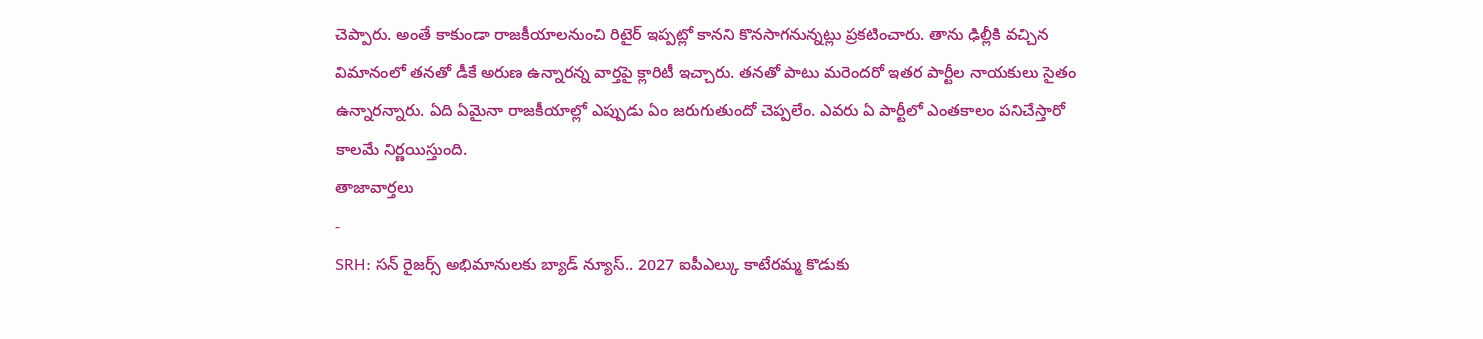చెప్పారు. అంతే కాకుండా రాజకీయాలనుంచి రిటైర్ ఇప్పట్లో కానని కొనసాగనున్నట్లు ప్రకటించారు. తాను ఢిల్లీకి వచ్చిన విమానంలో తనతో డీకే అరుణ ఉన్నారన్న వార్తపై క్లారిటీ ఇచ్చారు. తనతో పాటు మరెందరో ఇతర పార్టీల నాయకులు సైతం ఉన్నారన్నారు. ఏది ఏమైనా రాజకీయాల్లో ఎప్పుడు ఏం జరుగుతుందో చెప్పలేం. ఎవరు ఏ పార్టీలో ఎంతకాలం పనిచేస్తారో కాలమే నిర్ణయిస్తుంది.
తాజావార్తలు
-
SRH: సన్ రైజర్స్ అభిమానులకు బ్యాడ్ న్యూస్.. 2027 ఐపీఎల్కు కాటేరమ్మ కొడుకు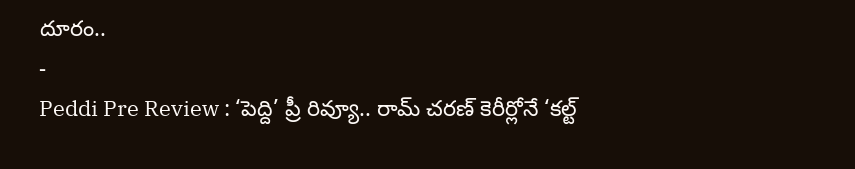దూరం..
-
Peddi Pre Review : ‘పెద్ది’ ప్రీ రివ్యూ.. రామ్ చరణ్ కెరీర్లోనే ‘కల్ట్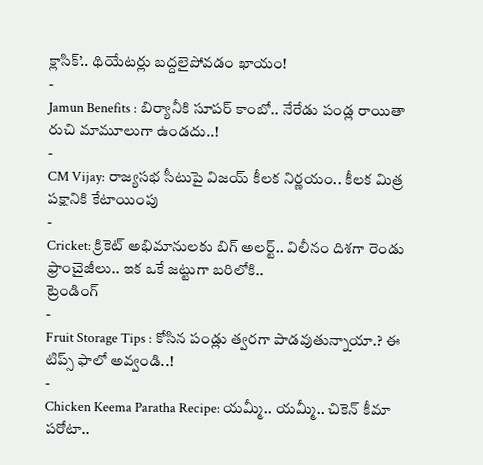క్లాసిక్’.. థియేటర్లు బద్దలైపోవడం ఖాయం!
-
Jamun Benefits : బిర్యానీకి సూపర్ కాంబో.. నేరేడు పండ్ల రాయితా రుచి మామూలుగా ఉండదు..!
-
CM Vijay: రాజ్యసభ సీటుపై విజయ్ కీలక నిర్ణయం.. కీలక మిత్ర పక్షానికి కేటాయింపు
-
Cricket: క్రికెట్ అభిమానులకు బిగ్ అలర్ట్.. విలీనం దిశగా రెండు ఫ్రాంచైజీలు.. ఇక ఒకే జట్టుగా బరిలోకి..
ట్రెండింగ్
-
Fruit Storage Tips : కోసిన పండ్లు త్వరగా పాడవుతున్నాయా.? ఈ టిప్స్ ఫాలో అవ్వండి..!
-
Chicken Keema Paratha Recipe: యమ్మీ.. యమ్మీ.. చికెన్ కీమా పరోటా..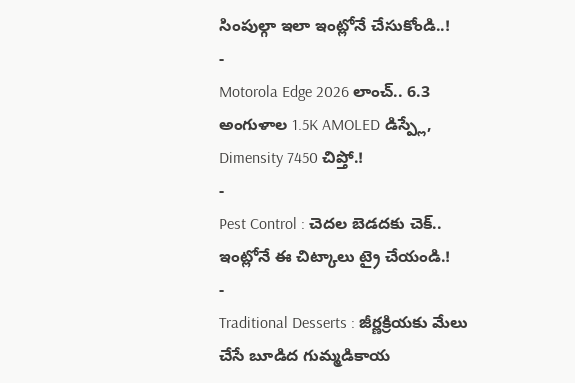సింపుల్గా ఇలా ఇంట్లోనే చేసుకోండి..!
-
Motorola Edge 2026 లాంచ్.. 6.3 అంగుళాల 1.5K AMOLED డిస్ప్లే, Dimensity 7450 చిప్తో.!
-
Pest Control : చెదల బెడదకు చెక్.. ఇంట్లోనే ఈ చిట్కాలు ట్రై చేయండి.!
-
Traditional Desserts : జీర్ణక్రియకు మేలు చేసే బూడిద గుమ్మడికాయ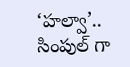‘హల్వా’.. సింపుల్ గా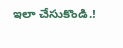ఇలా చేసుకొండి.!